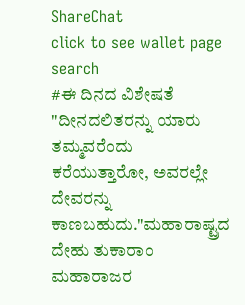ShareChat
click to see wallet page
search
#ಈ ದಿನದ ವಿಶೇಷತೆ "ದೀನದಲಿತರನ್ನು ಯಾರು ತಮ್ಮವರೆಂದು ಕರೆಯುತ್ತಾರೋ, ಅವರಲ್ಲೇ ದೇವರನ್ನು ಕಾಣಬಹುದು."ಮಹಾರಾಷ್ಟ್ರದ ದೇಹು ತುಕಾರಾಂ ಮಹಾರಾಜರ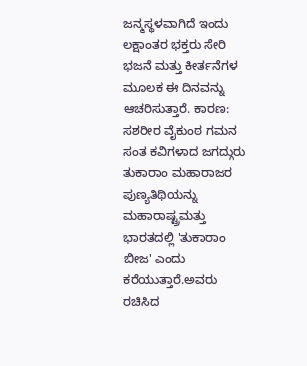ಜನ್ಮಸ್ಥಳವಾಗಿದೆ ಇಂದು ಲಕ್ಷಾಂತರ ಭಕ್ತರು ಸೇರಿ ಭಜನೆ ಮತ್ತು ಕೀರ್ತನೆಗಳ ಮೂಲಕ ಈ ದಿನವನ್ನು ಆಚರಿಸುತ್ತಾರೆ. ಕಾರಣ: ಸಶರೀರ ವೈಕುಂಠ ಗಮನ ಸಂತ ಕವಿಗಳಾದ ಜಗದ್ಗುರು ತುಕಾರಾಂ ಮಹಾರಾಜರ ಪುಣ್ಯತಿಥಿಯನ್ನು ಮಹಾರಾಷ್ಟ್ರಮತ್ತು ಭಾರತದಲ್ಲಿ 'ತುಕಾರಾಂ ಬೀಜ' ಎಂದು ಕರೆಯುತ್ತಾರೆ.ಅವರು ರಚಿಸಿದ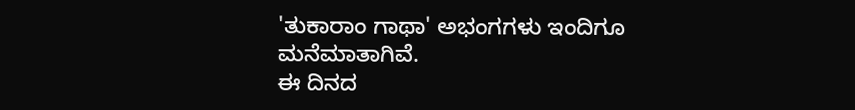'ತುಕಾರಾಂ ಗಾಥಾ' ಅಭಂಗಗಳು ಇಂದಿಗೂ ಮನೆಮಾತಾಗಿವೆ.
ಈ ದಿನದ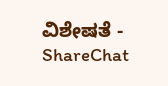ವಿಶೇಷತೆ - ShareChat